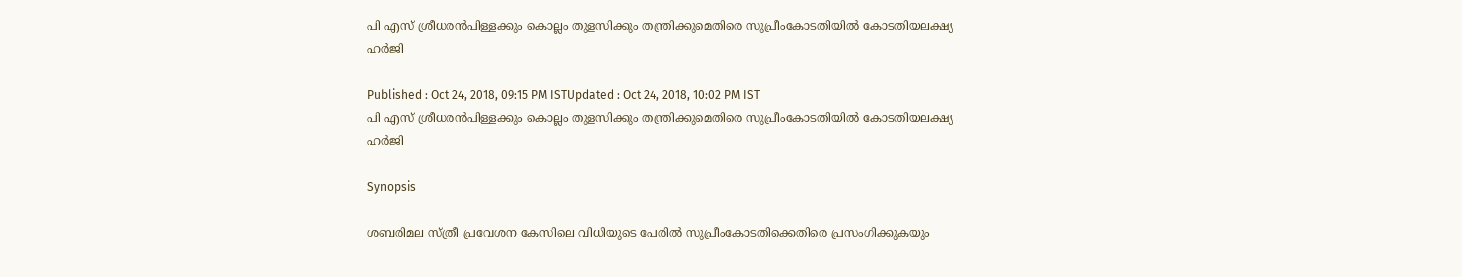പി എസ് ശ്രീധരൻപിള്ളക്കും കൊല്ലം തുളസിക്കും തന്ത്രിക്കുമെതിരെ സുപ്രീംകോടതിയിൽ കോടതിയലക്ഷ്യ ഹര്‍ജി

Published : Oct 24, 2018, 09:15 PM ISTUpdated : Oct 24, 2018, 10:02 PM IST
പി എസ് ശ്രീധരൻപിള്ളക്കും കൊല്ലം തുളസിക്കും തന്ത്രിക്കുമെതിരെ സുപ്രീംകോടതിയിൽ കോടതിയലക്ഷ്യ ഹര്‍ജി

Synopsis

ശബരിമല സ്ത്രീ പ്രവേശന കേസിലെ വിധിയുടെ പേരിൽ സുപ്രീംകോടതിക്കെതിരെ പ്രസംഗിക്കുകയും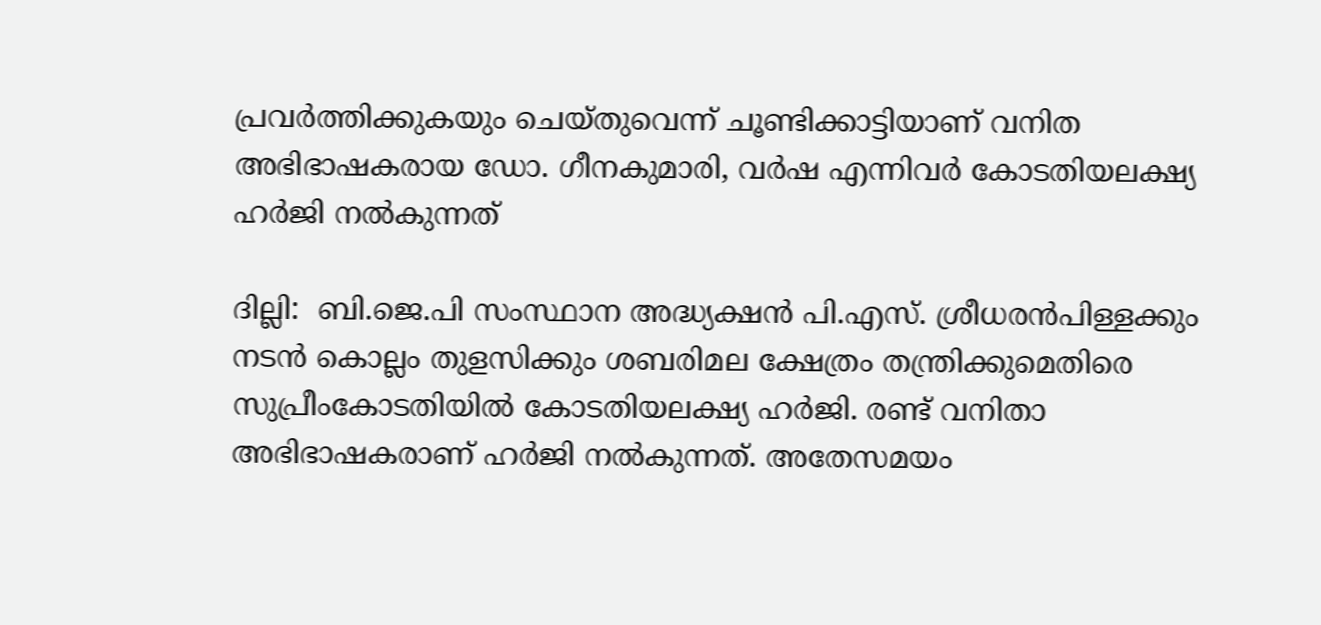പ്രവര്‍ത്തിക്കുകയും ചെയ്തുവെന്ന് ചൂണ്ടിക്കാട്ടിയാണ് വനിത അഭിഭാഷകരായ ഡോ. ഗീനകുമാരി, വര്‍ഷ എന്നിവര്‍ കോടതിയലക്ഷ്യ ഹര്‍ജി നൽകുന്നത്

ദില്ലി:  ബി.ജെ.പി സംസ്ഥാന അദ്ധ്യക്ഷൻ പി.എസ്. ശ്രീധരൻപിള്ളക്കും നടൻ കൊല്ലം തുളസിക്കും ശബരിമല ക്ഷേത്രം തന്ത്രിക്കുമെതിരെ സുപ്രീംകോടതിയിൽ കോടതിയലക്ഷ്യ ഹര്‍ജി. രണ്ട് വനിതാ അഭിഭാഷകരാണ് ഹര്‍ജി നൽകുന്നത്. അതേസമയം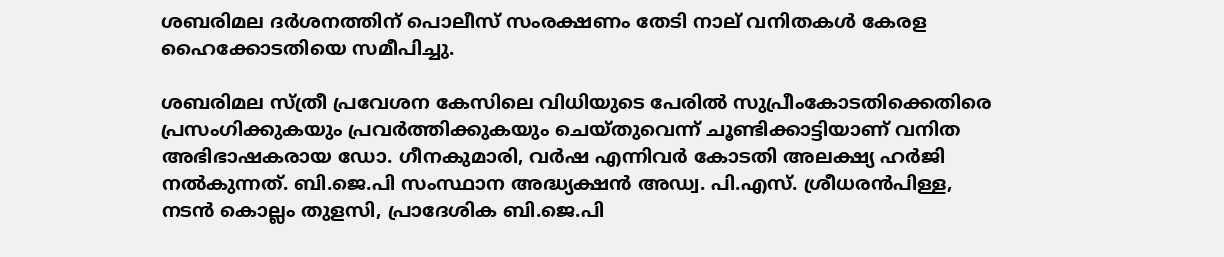ശബരിമല ദര്‍ശനത്തിന് പൊലീസ് സംരക്ഷണം തേടി നാല് വനിതകൾ കേരള ഹൈക്കോടതിയെ സമീപിച്ചു.

ശബരിമല സ്ത്രീ പ്രവേശന കേസിലെ വിധിയുടെ പേരിൽ സുപ്രീംകോടതിക്കെതിരെ പ്രസംഗിക്കുകയും പ്രവര്‍ത്തിക്കുകയും ചെയ്തുവെന്ന് ചൂണ്ടിക്കാട്ടിയാണ് വനിത അഭിഭാഷകരായ ഡോ. ഗീനകുമാരി, വര്‍ഷ എന്നിവര്‍ കോടതി അലക്ഷ്യ ഹര്‍ജി നൽകുന്നത്. ബി.ജെ.പി സംസ്ഥാന അദ്ധ്യക്ഷൻ അഡ്വ. പി.എസ്. ശ്രീധരൻപിള്ള, നടൻ കൊല്ലം തുളസി, പ്രാദേശിക ബി.ജെ.പി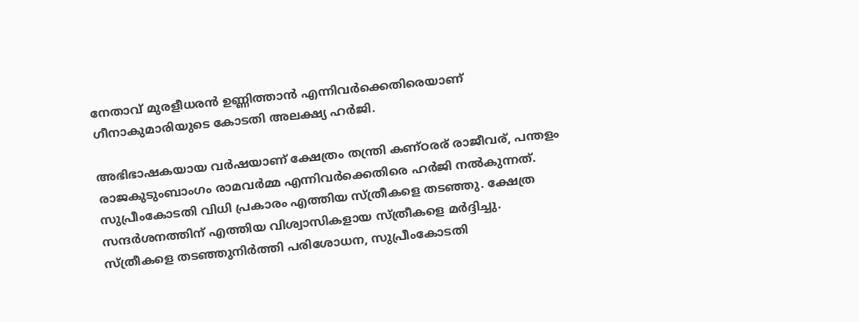നേതാവ് മുരളീധരൻ ഉണ്ണിത്താൻ എന്നിവര്‍ക്കെതിരെയാണ് ഗീനാകുമാരിയുടെ കോടതി അലക്ഷ്യ ഹര്‍ജി.

അഭിഭാഷകയായ വര്‍ഷയാണ് ക്ഷേത്രം തന്ത്രി കണ്ഠരര് രാജീവര്, പന്തളം രാജകുടുംബാംഗം രാമവര്‍മ്മ എന്നിവര്‍ക്കെതിരെ ഹര്‍ജി നൽകുന്നത്. സുപ്രീംകോടതി വിധി പ്രകാരം എത്തിയ സ്ത്രീകളെ തടഞ്ഞു. ക്ഷേത്ര സന്ദര്‍ശനത്തിന് എത്തിയ വിശ്വാസികളായ സ്ത്രീകളെ മര്‍ദ്ദിച്ചു. സ്ത്രീകളെ തടഞ്ഞുനിര്‍ത്തി പരിശോധന, സുപ്രീംകോടതി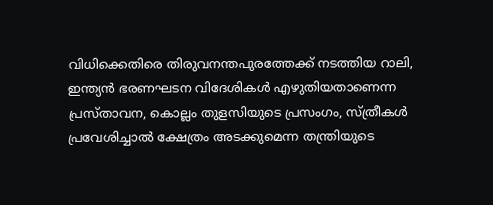വിധിക്കെതിരെ തിരുവനന്തപുരത്തേക്ക് നടത്തിയ റാലി, ഇന്ത്യൻ ഭരണഘടന വിദേശികൾ എഴുതിയതാണെന്ന പ്രസ്താവന, കൊല്ലം തുളസിയുടെ പ്രസംഗം, സ്ത്രീകൾ പ്രവേശിച്ചാൽ ക്ഷേത്രം അടക്കുമെന്ന തന്ത്രിയുടെ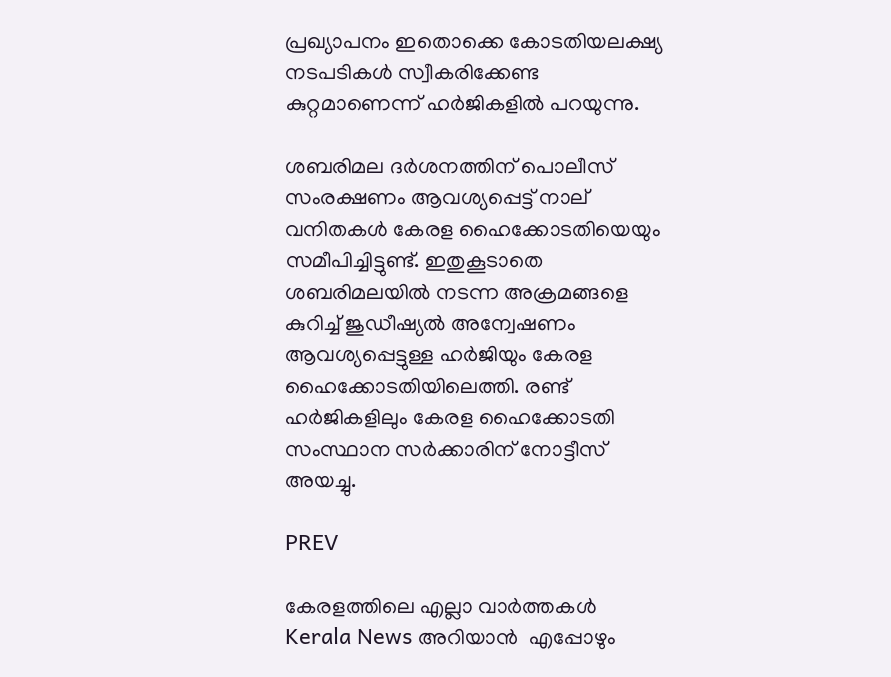പ്രഖ്യാപനം ഇതൊക്കെ കോടതിയലക്ഷ്യ നടപടികൾ സ്വീകരിക്കേണ്ട കുറ്റമാണെന്ന് ഹര്‍ജികളിൽ പറയുന്നു.

ശബരിമല ദര്‍ശനത്തിന് പൊലീസ് സംരക്ഷണം ആവശ്യപ്പെട്ട് നാല് വനിതകൾ കേരള ഹൈക്കോടതിയെയും സമീപിച്ചിട്ടുണ്ട്. ഇതുകൂടാതെ ശബരിമലയിൽ നടന്ന അക്രമങ്ങളെ കുറിച്ച് ജുഡീഷ്യൽ അന്വേഷണം ആവശ്യപ്പെട്ടുള്ള ഹര്‍ജിയും കേരള ഹൈക്കോടതിയിലെത്തി. രണ്ട് ഹര്‍ജികളിലും കേരള ഹൈക്കോടതി സംസ്ഥാന സര്‍ക്കാരിന് നോട്ടീസ് അയച്ചു.

PREV

കേരളത്തിലെ എല്ലാ വാർത്തകൾ Kerala News അറിയാൻ  എപ്പോഴും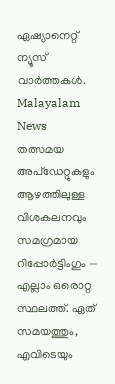ഏഷ്യാനെറ്റ് ന്യൂസ് വാർത്തകൾ.  Malayalam News   തത്സമയ അപ്‌ഡേറ്റുകളും ആഴത്തിലുള്ള വിശകലനവും സമഗ്രമായ റിപ്പോർട്ടിംഗും — എല്ലാം ഒരൊറ്റ സ്ഥലത്ത്. ഏത് സമയത്തും, എവിടെയും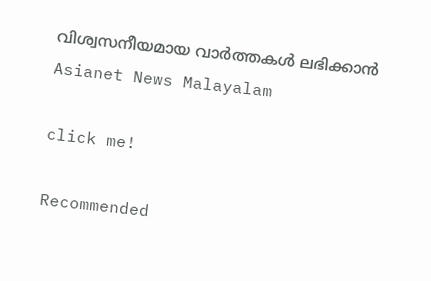വിശ്വസനീയമായ വാർത്തകൾ ലഭിക്കാൻ Asianet News Malayalam

click me!

Recommended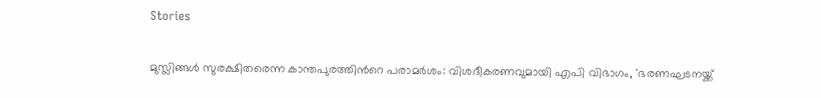Stories

മുസ്ലിങ്ങൾ സുരക്ഷിതരെന്ന കാന്തപുരത്തിന്‍റെ പരാമർശം: വിശദീകരണവുമായി എപി വിഭാഗം, 'ഭരണഘടനയ്ക്ക്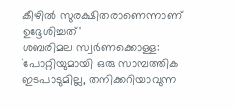കീഴിൽ സുരക്ഷിതരാണെന്നാണ് ഉദ്ദേശിച്ചത്'
ശബരിമല സ്വർണക്കൊള്ള: `പോറ്റിയുമായി ഒരു സാമ്പത്തിക ഇടപാടുമില്ല, തനിക്കറിയാവുന്ന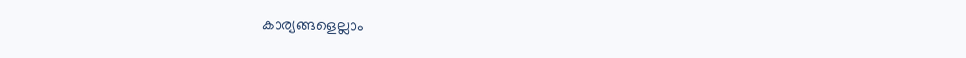കാര്യങ്ങളെല്ലാം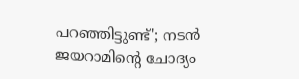പറഞ്ഞിട്ടുണ്ട്'; നടൻ ജയറാമിന്റെ ചോദ്യം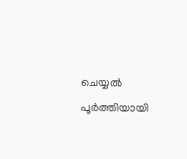ചെയ്യൽ പൂർത്തിയായി